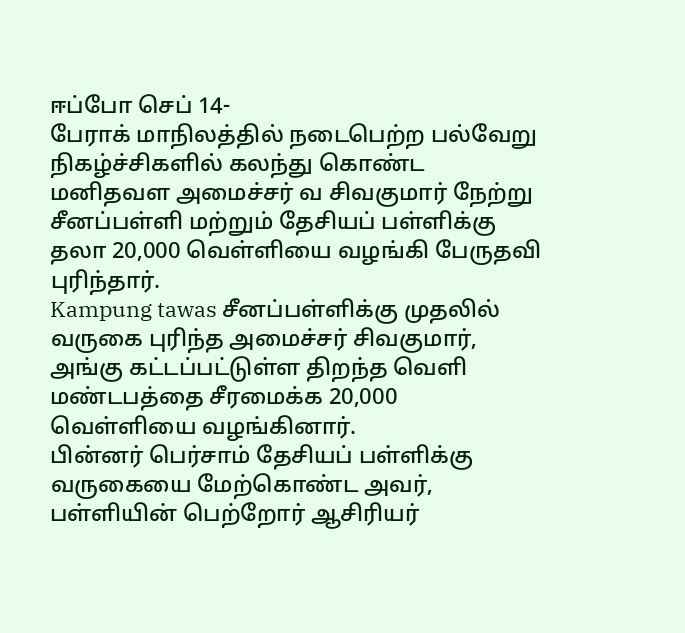ஈப்போ செப் 14-
பேராக் மாநிலத்தில் நடைபெற்ற பல்வேறு நிகழ்ச்சிகளில் கலந்து கொண்ட மனிதவள அமைச்சர் வ சிவகுமார் நேற்று சீனப்பள்ளி மற்றும் தேசியப் பள்ளிக்கு தலா 20,000 வெள்ளியை வழங்கி பேருதவி புரிந்தார்.
Kampung tawas சீனப்பள்ளிக்கு முதலில் வருகை புரிந்த அமைச்சர் சிவகுமார், அங்கு கட்டப்பட்டுள்ள திறந்த வெளி மண்டபத்தை சீரமைக்க 20,000 வெள்ளியை வழங்கினார்.
பின்னர் பெர்சாம் தேசியப் பள்ளிக்கு வருகையை மேற்கொண்ட அவர், பள்ளியின் பெற்றோர் ஆசிரியர்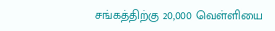சங்கத்திற்கு 20,000 வெள்ளியை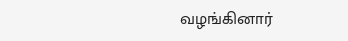வழங்கினார்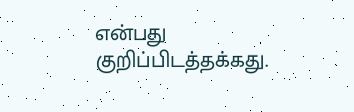என்பது குறிப்பிடத்தக்கது.